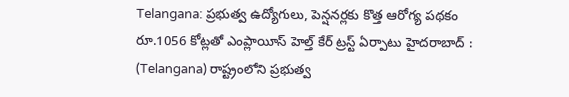Telangana: ప్రభుత్వ ఉద్యోగులు, పెన్షనర్లకు కొత్త ఆరోగ్య పథకం
రూ.1056 కోట్లతో ఎంప్లాయీస్ హెల్త్ కేర్ ట్రస్ట్ ఏర్పాటు హైదరాబాద్ : (Telangana) రాష్ట్రంలోని ప్రభుత్వ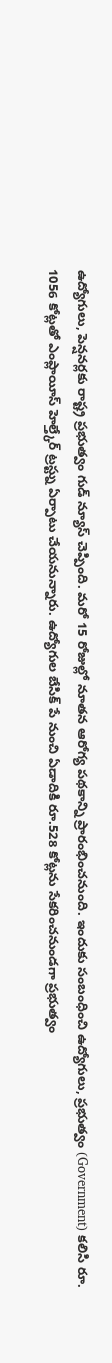ఉద్యోగులు, పెన్షనర్లకు రాష్ట్ర ప్రభుత్వం గుడ్ న్యూస్ చెప్పింది. మరో 15 రోజుల్లో నూతన ఆరోగ్య పథకాన్ని ప్రారంభించనుంది. ఇందుకు సంబంధించి ఉద్యోగులు, ప్రభుత్వం (Government) కలిసి రూ. 1056 కోట్లతో ఎంప్లాయీస్ హెల్త్కేర్ ట్రస్ట్ను ఏర్పాటు చేయనున్నారు. ఉద్యోగుల బేసిక్ పే నుంచి ఏడాదికి రూ.528 కోట్లను సేకరించనుండగా ప్రభుత్వం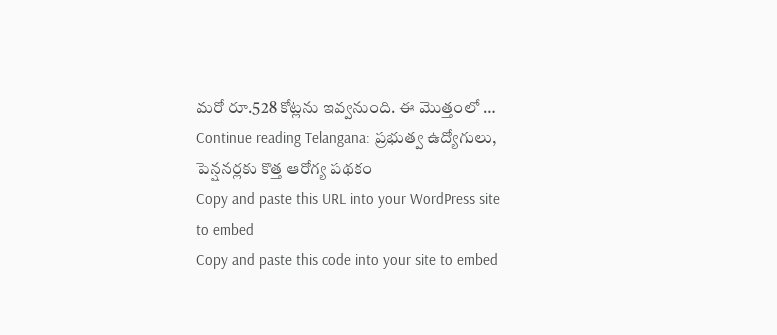మరో రూ.528 కోట్లను ఇవ్వనుంది. ఈ మొత్తంలో … Continue reading Telangana: ప్రభుత్వ ఉద్యోగులు, పెన్షనర్లకు కొత్త ఆరోగ్య పథకం
Copy and paste this URL into your WordPress site to embed
Copy and paste this code into your site to embed